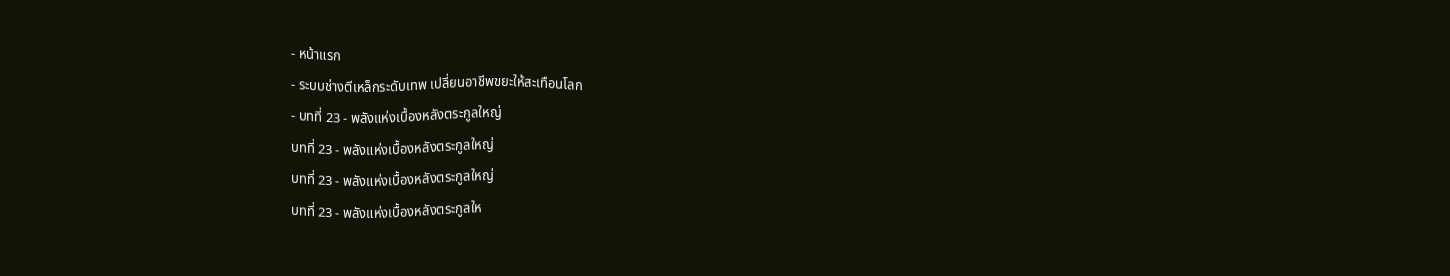- หน้าแรก
- ระบบช่างตีเหล็กระดับเทพ เปลี่ยนอาชีพขยะให้สะเทือนโลก
- บทที่ 23 - พลังแห่งเบื้องหลังตระกูลใหญ่
บทที่ 23 - พลังแห่งเบื้องหลังตระกูลใหญ่
บทที่ 23 - พลังแห่งเบื้องหลังตระกูลใหญ่
บทที่ 23 - พลังแห่งเบื้องหลังตระกูลให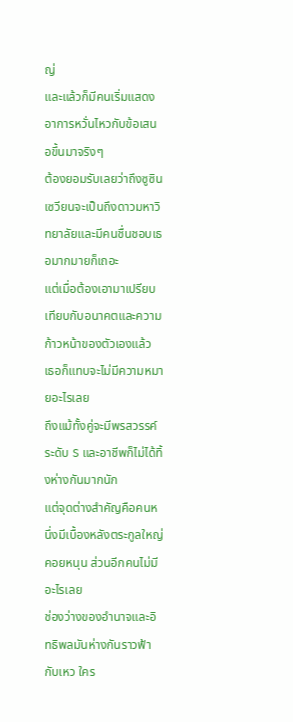ญ่
และแล้วก็มีคนเริ่มแสดงอาการหวั่นไหวกับข้อเสนอขึ้นมาจริงๆ
ต้องยอมรับเลยว่าถึงซูซินเซวียนจะเป็นถึงดาวมหาวิทยาลัยและมีคนชื่นชอบเธอมากมายก็เถอะ
แต่เมื่อต้องเอามาเปรียบเทียบกับอนาคตและความก้าวหน้าของตัวเองแล้ว เธอก็แทบจะไม่มีความหมายอะไรเลย
ถึงแม้ทั้งคู่จะมีพรสวรรค์ระดับ S และอาชีพก็ไม่ได้ทิ้งห่างกันมากนัก
แต่จุดต่างสำคัญคือคนหนึ่งมีเบื้องหลังตระกูลใหญ่คอยหนุน ส่วนอีกคนไม่มีอะไรเลย
ช่องว่างของอำนาจและอิทธิพลมันห่างกันราวฟ้ากับเหว ใคร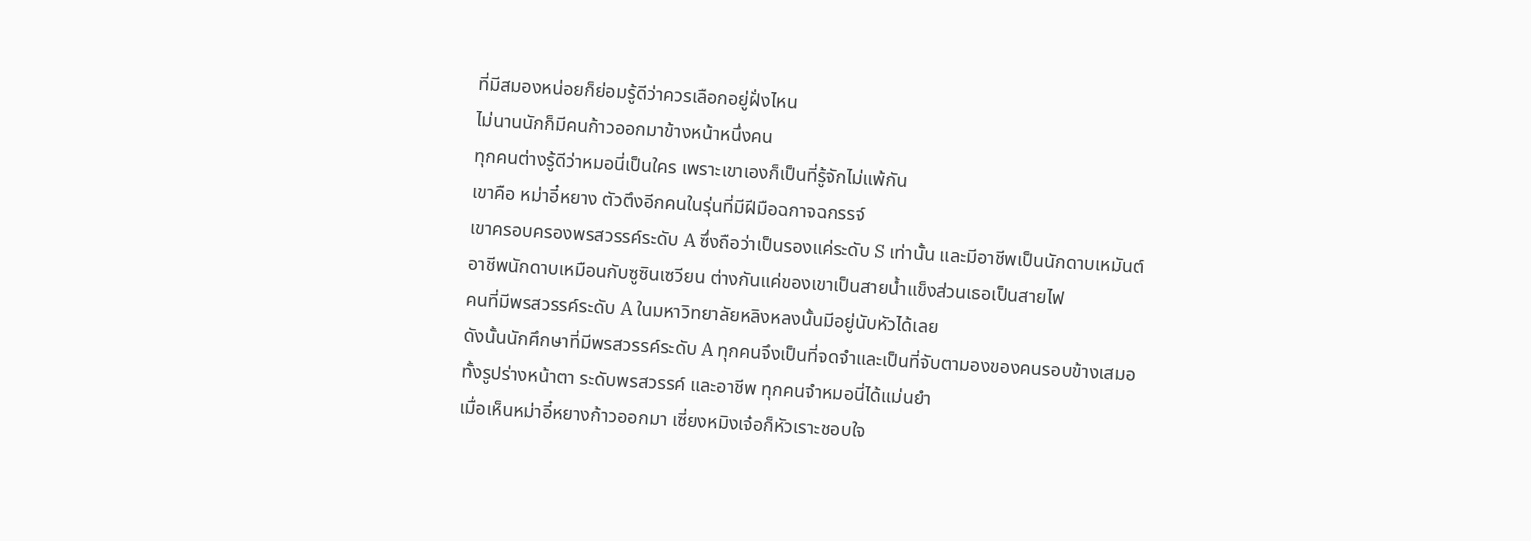ที่มีสมองหน่อยก็ย่อมรู้ดีว่าควรเลือกอยู่ฝั่งไหน
ไม่นานนักก็มีคนก้าวออกมาข้างหน้าหนึ่งคน
ทุกคนต่างรู้ดีว่าหมอนี่เป็นใคร เพราะเขาเองก็เป็นที่รู้จักไม่แพ้กัน
เขาคือ หม่าอี๋หยาง ตัวตึงอีกคนในรุ่นที่มีฝีมือฉกาจฉกรรจ์
เขาครอบครองพรสวรรค์ระดับ A ซึ่งถือว่าเป็นรองแค่ระดับ S เท่านั้น และมีอาชีพเป็นนักดาบเหมันต์
อาชีพนักดาบเหมือนกับซูซินเซวียน ต่างกันแค่ของเขาเป็นสายน้ำแข็งส่วนเธอเป็นสายไฟ
คนที่มีพรสวรรค์ระดับ A ในมหาวิทยาลัยหลิงหลงนั้นมีอยู่นับหัวได้เลย
ดังนั้นนักศึกษาที่มีพรสวรรค์ระดับ A ทุกคนจึงเป็นที่จดจำและเป็นที่จับตามองของคนรอบข้างเสมอ
ทั้งรูปร่างหน้าตา ระดับพรสวรรค์ และอาชีพ ทุกคนจำหมอนี่ได้แม่นยำ
เมื่อเห็นหม่าอี๋หยางก้าวออกมา เซี่ยงหมิงเจ๋อก็หัวเราะชอบใจ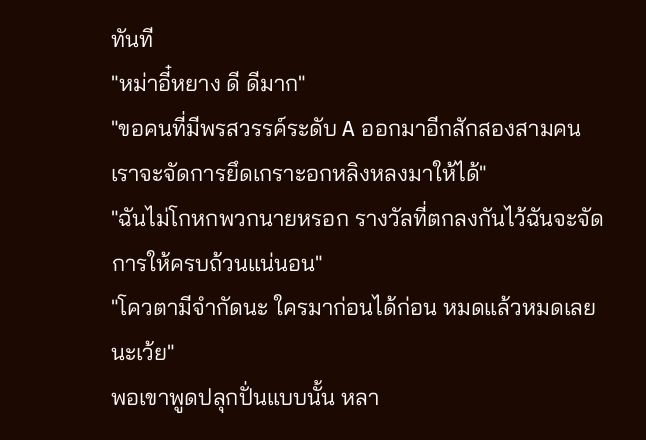ทันที
"หม่าอี๋หยาง ดี ดีมาก"
"ขอคนที่มีพรสวรรค์ระดับ A ออกมาอีกสักสองสามคน เราจะจัดการยึดเกราะอกหลิงหลงมาให้ได้"
"ฉันไม่โกหกพวกนายหรอก รางวัลที่ตกลงกันไว้ฉันจะจัดการให้ครบถ้วนแน่นอน"
"โควตามีจำกัดนะ ใครมาก่อนได้ก่อน หมดแล้วหมดเลยนะเว้ย"
พอเขาพูดปลุกปั่นแบบนั้น หลา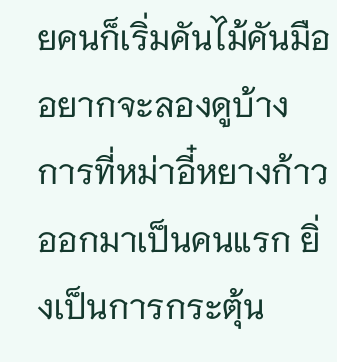ยคนก็เริ่มคันไม้คันมืออยากจะลองดูบ้าง
การที่หม่าอี๋หยางก้าวออกมาเป็นคนแรก ยิ่งเป็นการกระตุ้น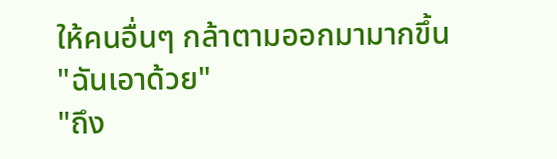ให้คนอื่นๆ กล้าตามออกมามากขึ้น
"ฉันเอาด้วย"
"ถึง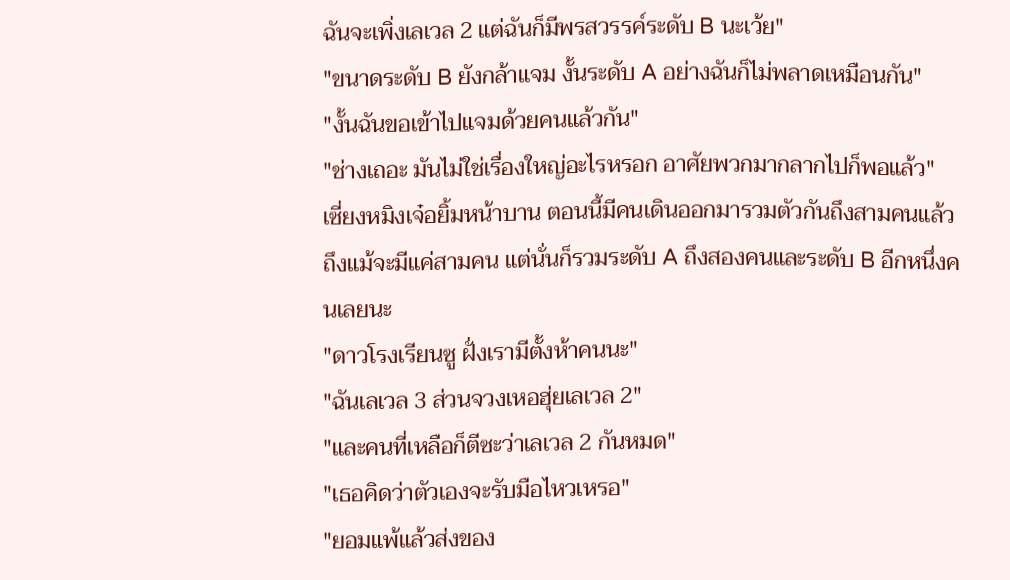ฉันจะเพิ่งเลเวล 2 แต่ฉันก็มีพรสวรรค์ระดับ B นะเว้ย"
"ขนาดระดับ B ยังกล้าแจม งั้นระดับ A อย่างฉันก็ไม่พลาดเหมือนกัน"
"งั้นฉันขอเข้าไปแจมด้วยคนแล้วกัน"
"ช่างเถอะ มันไม่ใช่เรื่องใหญ่อะไรหรอก อาศัยพวกมากลากไปก็พอแล้ว"
เซี่ยงหมิงเจ๋อยิ้มหน้าบาน ตอนนี้มีคนเดินออกมารวมตัวกันถึงสามคนแล้ว
ถึงแม้จะมีแค่สามคน แต่นั่นก็รวมระดับ A ถึงสองคนและระดับ B อีกหนึ่งคนเลยนะ
"ดาวโรงเรียนซู ฝั่งเรามีตั้งห้าคนนะ"
"ฉันเลเวล 3 ส่วนจวงเหอฮุ่ยเลเวล 2"
"และคนที่เหลือก็ตีซะว่าเลเวล 2 กันหมด"
"เธอคิดว่าตัวเองจะรับมือไหวเหรอ"
"ยอมแพ้แล้วส่งของ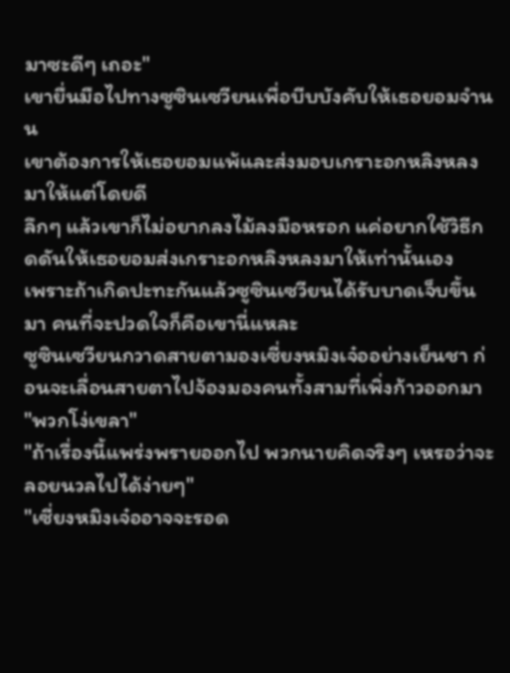มาซะดีๆ เถอะ"
เขายื่นมือไปทางซูซินเซวียนเพื่อบีบบังคับให้เธอยอมจำนน
เขาต้องการให้เธอยอมแพ้และส่งมอบเกราะอกหลิงหลงมาให้แต่โดยดี
ลึกๆ แล้วเขาก็ไม่อยากลงไม้ลงมือหรอก แค่อยากใช้วิธีกดดันให้เธอยอมส่งเกราะอกหลิงหลงมาให้เท่านั้นเอง
เพราะถ้าเกิดปะทะกันแล้วซูซินเซวียนได้รับบาดเจ็บขึ้นมา คนที่จะปวดใจก็คือเขานี่แหละ
ซูซินเซวียนกวาดสายตามองเซี่ยงหมิงเจ๋ออย่างเย็นชา ก่อนจะเลื่อนสายตาไปจ้องมองคนทั้งสามที่เพิ่งก้าวออกมา
"พวกโง่เขลา"
"ถ้าเรื่องนี้แพร่งพรายออกไป พวกนายคิดจริงๆ เหรอว่าจะลอยนวลไปได้ง่ายๆ"
"เซี่ยงหมิงเจ๋ออาจจะรอด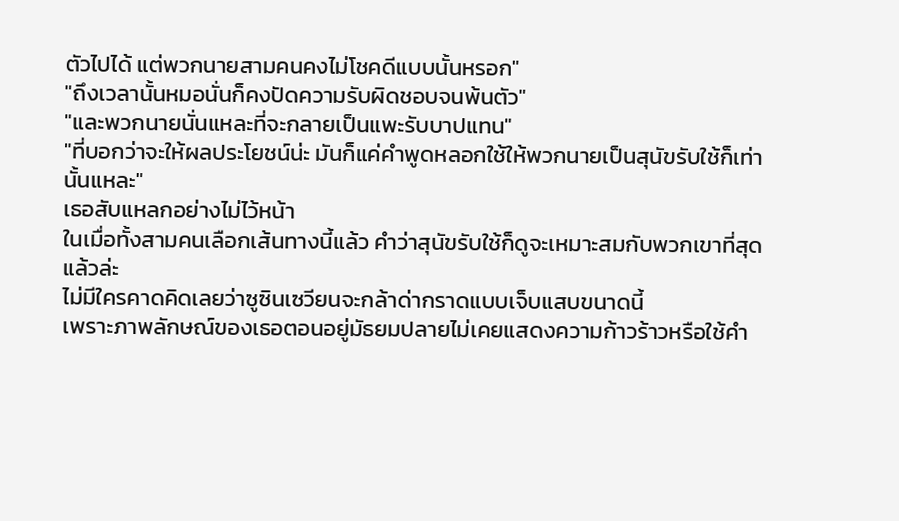ตัวไปได้ แต่พวกนายสามคนคงไม่โชคดีแบบนั้นหรอก"
"ถึงเวลานั้นหมอนั่นก็คงปัดความรับผิดชอบจนพ้นตัว"
"และพวกนายนั่นแหละที่จะกลายเป็นแพะรับบาปแทน"
"ที่บอกว่าจะให้ผลประโยชน์น่ะ มันก็แค่คำพูดหลอกใช้ให้พวกนายเป็นสุนัขรับใช้ก็เท่านั้นแหละ"
เธอสับแหลกอย่างไม่ไว้หน้า
ในเมื่อทั้งสามคนเลือกเส้นทางนี้แล้ว คำว่าสุนัขรับใช้ก็ดูจะเหมาะสมกับพวกเขาที่สุดแล้วล่ะ
ไม่มีใครคาดคิดเลยว่าซูซินเซวียนจะกล้าด่ากราดแบบเจ็บแสบขนาดนี้
เพราะภาพลักษณ์ของเธอตอนอยู่มัธยมปลายไม่เคยแสดงความก้าวร้าวหรือใช้คำ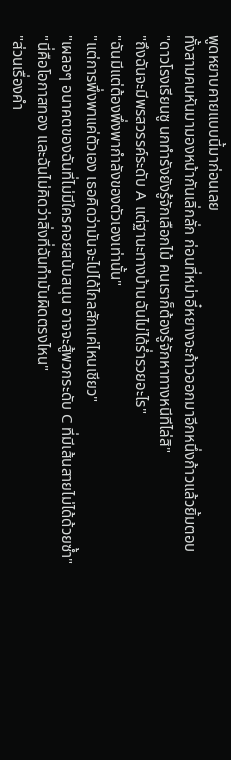พูดหยาบคายแบบนี้มาก่อนเลย
ทั้งสามคนหันมามองหน้ากันเลิ่กลั่ก ก่อนที่หม่าอี๋หยางจะก้าวออกมาอีกหนึ่งก้าวแล้วยิ้มตอบ
"ดาวโรงเรียนซู นกทำรังยังรู้จักเลือกไม้ คนเราก็ต้องรู้จักหาทางหนีทีไล่สิ"
"ถึงฉันจะมีพรสวรรค์ระดับ A แต่ฐานะทางบ้านฉันไม่ได้ร่ำรวยอะไร"
"ฉันมีแต่ต้องพึ่งพากำลังของตัวเองเท่านั้น"
"แต่การพึ่งพาแค่ตัวเอง เธอคิดว่ามันจะไปได้ไกลสักแค่ไหนเชียว"
"เผลอๆ อนาคตของฉันที่ไม่มีใครคอยสนับสนุน อาจจะสู้พวกระดับ C ที่มีเส้นสายไม่ได้ด้วยซ้ำ"
"นี่คือโอกาสทอง และฉันไม่คิดว่าสิ่งที่ฉันทำมันผิดตรงไหน"
"ส่วนเรื่องคำ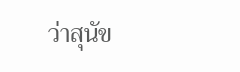ว่าสุนัข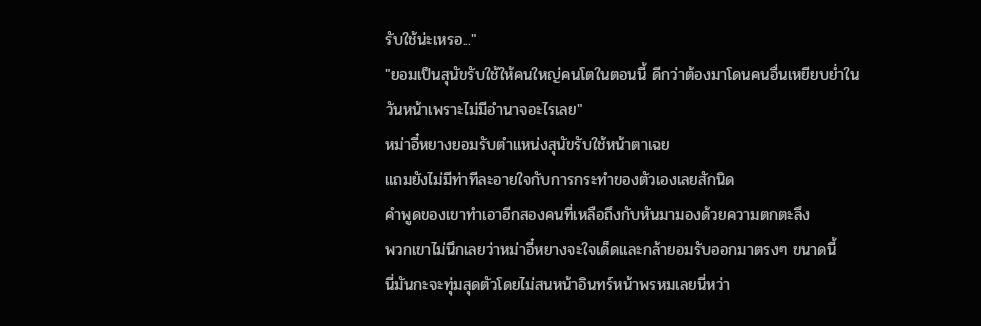รับใช้น่ะเหรอ..."
"ยอมเป็นสุนัขรับใช้ให้คนใหญ่คนโตในตอนนี้ ดีกว่าต้องมาโดนคนอื่นเหยียบย่ำในวันหน้าเพราะไม่มีอำนาจอะไรเลย"
หม่าอี๋หยางยอมรับตำแหน่งสุนัขรับใช้หน้าตาเฉย
แถมยังไม่มีท่าทีละอายใจกับการกระทำของตัวเองเลยสักนิด
คำพูดของเขาทำเอาอีกสองคนที่เหลือถึงกับหันมามองด้วยความตกตะลึง
พวกเขาไม่นึกเลยว่าหม่าอี๋หยางจะใจเด็ดและกล้ายอมรับออกมาตรงๆ ขนาดนี้
นี่มันกะจะทุ่มสุดตัวโดยไม่สนหน้าอินทร์หน้าพรหมเลยนี่หว่า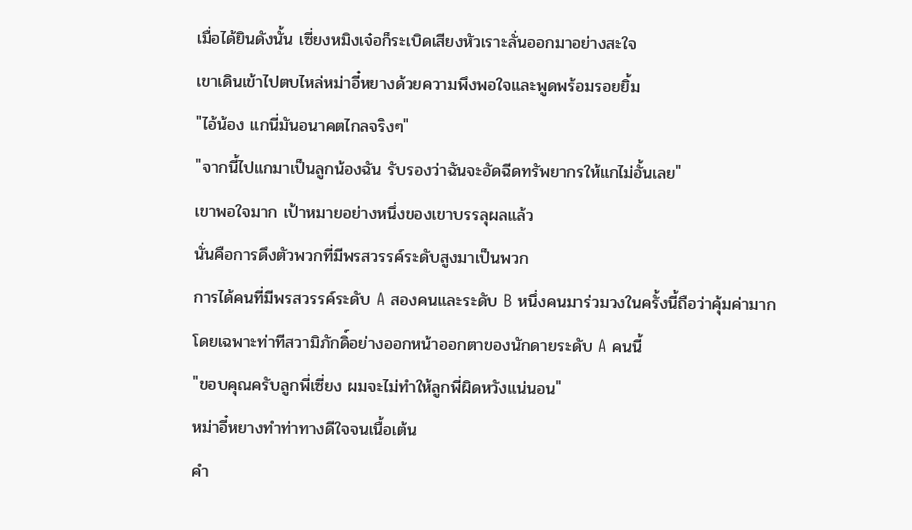เมื่อได้ยินดังนั้น เซี่ยงหมิงเจ๋อก็ระเบิดเสียงหัวเราะลั่นออกมาอย่างสะใจ
เขาเดินเข้าไปตบไหล่หม่าอี๋หยางด้วยความพึงพอใจและพูดพร้อมรอยยิ้ม
"ไอ้น้อง แกนี่มันอนาคตไกลจริงๆ"
"จากนี้ไปแกมาเป็นลูกน้องฉัน รับรองว่าฉันจะอัดฉีดทรัพยากรให้แกไม่อั้นเลย"
เขาพอใจมาก เป้าหมายอย่างหนึ่งของเขาบรรลุผลแล้ว
นั่นคือการดึงตัวพวกที่มีพรสวรรค์ระดับสูงมาเป็นพวก
การได้คนที่มีพรสวรรค์ระดับ A สองคนและระดับ B หนึ่งคนมาร่วมวงในครั้งนี้ถือว่าคุ้มค่ามาก
โดยเฉพาะท่าทีสวามิภักดิ์อย่างออกหน้าออกตาของนักดายระดับ A คนนี้
"ขอบคุณครับลูกพี่เซี่ยง ผมจะไม่ทำให้ลูกพี่ผิดหวังแน่นอน"
หม่าอี๋หยางทำท่าทางดีใจจนเนื้อเต้น
คำ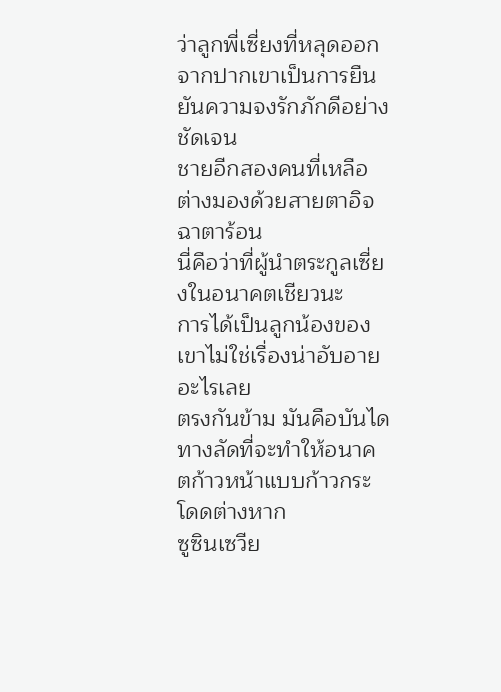ว่าลูกพี่เซี่ยงที่หลุดออกจากปากเขาเป็นการยืนยันความจงรักภักดีอย่างชัดเจน
ชายอีกสองคนที่เหลือต่างมองด้วยสายตาอิจฉาตาร้อน
นี่คือว่าที่ผู้นำตระกูลเซี่ยงในอนาคตเชียวนะ
การได้เป็นลูกน้องของเขาไม่ใช่เรื่องน่าอับอายอะไรเลย
ตรงกันข้าม มันคือบันไดทางลัดที่จะทำให้อนาคตก้าวหน้าแบบก้าวกระโดดต่างหาก
ซูซินเซวีย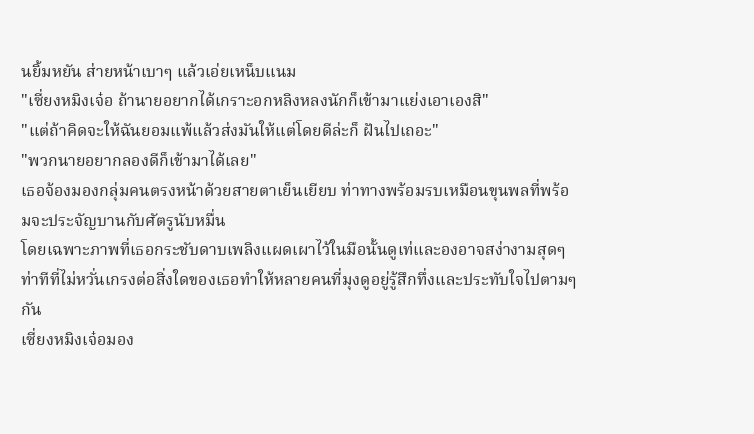นยิ้มหยัน ส่ายหน้าเบาๆ แล้วเอ่ยเหน็บแนม
"เซี่ยงหมิงเจ๋อ ถ้านายอยากได้เกราะอกหลิงหลงนักก็เข้ามาแย่งเอาเองสิ"
"แต่ถ้าคิดจะให้ฉันยอมแพ้แล้วส่งมันให้แต่โดยดีล่ะก็ ฝันไปเถอะ"
"พวกนายอยากลองดีก็เข้ามาได้เลย"
เธอจ้องมองกลุ่มคนตรงหน้าด้วยสายตาเย็นเยียบ ท่าทางพร้อมรบเหมือนขุนพลที่พร้อมจะประจัญบานกับศัตรูนับหมื่น
โดยเฉพาะภาพที่เธอกระชับดาบเพลิงแผดเผาไว้ในมือนั้นดูเท่และองอาจสง่างามสุดๆ
ท่าทีที่ไม่หวั่นเกรงต่อสิ่งใดของเธอทำให้หลายคนที่มุงดูอยู่รู้สึกทึ่งและประทับใจไปตามๆ กัน
เซี่ยงหมิงเจ๋อมอง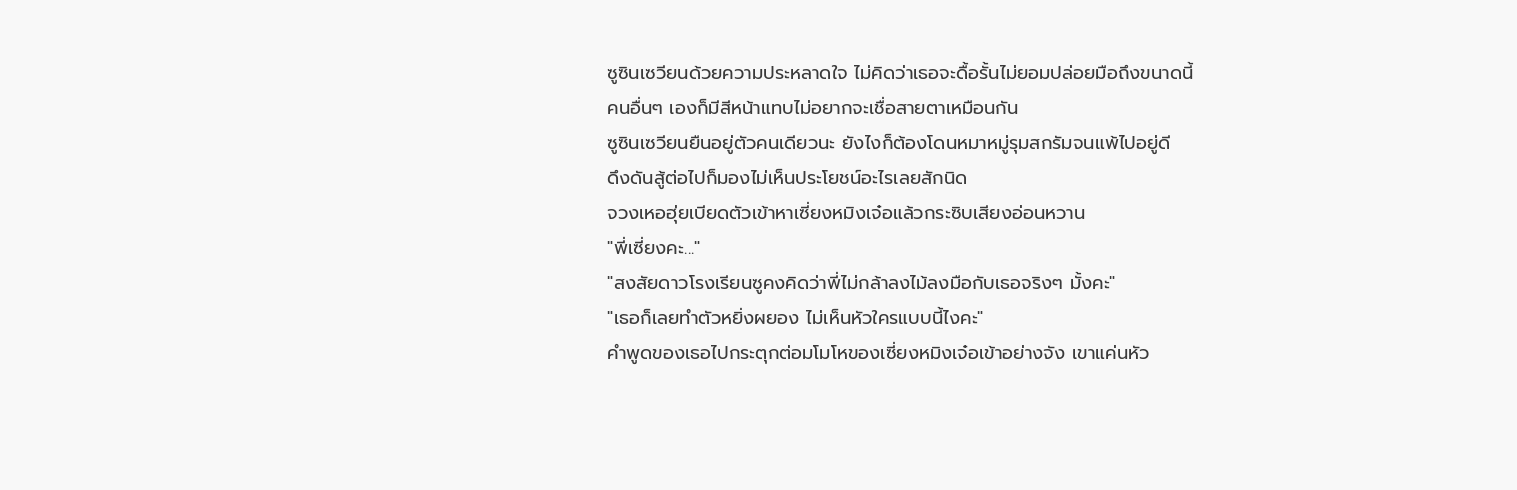ซูซินเซวียนด้วยความประหลาดใจ ไม่คิดว่าเธอจะดื้อรั้นไม่ยอมปล่อยมือถึงขนาดนี้
คนอื่นๆ เองก็มีสีหน้าแทบไม่อยากจะเชื่อสายตาเหมือนกัน
ซูซินเซวียนยืนอยู่ตัวคนเดียวนะ ยังไงก็ต้องโดนหมาหมู่รุมสกรัมจนแพ้ไปอยู่ดี
ดึงดันสู้ต่อไปก็มองไม่เห็นประโยชน์อะไรเลยสักนิด
จวงเหอฮุ่ยเบียดตัวเข้าหาเซี่ยงหมิงเจ๋อแล้วกระซิบเสียงอ่อนหวาน
"พี่เซี่ยงคะ..."
"สงสัยดาวโรงเรียนซูคงคิดว่าพี่ไม่กล้าลงไม้ลงมือกับเธอจริงๆ มั้งคะ"
"เธอก็เลยทำตัวหยิ่งผยอง ไม่เห็นหัวใครแบบนี้ไงคะ"
คำพูดของเธอไปกระตุกต่อมโมโหของเซี่ยงหมิงเจ๋อเข้าอย่างจัง เขาแค่นหัว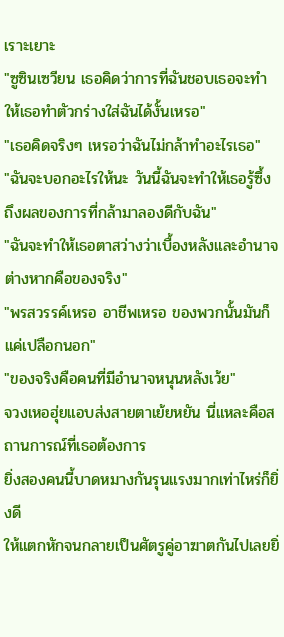เราะเยาะ
"ซูซินเซวียน เธอคิดว่าการที่ฉันชอบเธอจะทำให้เธอทำตัวกร่างใส่ฉันได้งั้นเหรอ"
"เธอคิดจริงๆ เหรอว่าฉันไม่กล้าทำอะไรเธอ"
"ฉันจะบอกอะไรให้นะ วันนี้ฉันจะทำให้เธอรู้ซึ้งถึงผลของการที่กล้ามาลองดีกับฉัน"
"ฉันจะทำให้เธอตาสว่างว่าเบื้องหลังและอำนาจต่างหากคือของจริง"
"พรสวรรค์เหรอ อาชีพเหรอ ของพวกนั้นมันก็แค่เปลือกนอก"
"ของจริงคือคนที่มีอำนาจหนุนหลังเว้ย"
จวงเหอฮุ่ยแอบส่งสายตาเย้ยหยัน นี่แหละคือสถานการณ์ที่เธอต้องการ
ยิ่งสองคนนี้บาดหมางกันรุนแรงมากเท่าไหร่ก็ยิ่งดี
ให้แตกหักจนกลายเป็นศัตรูคู่อาฆาตกันไปเลยยิ่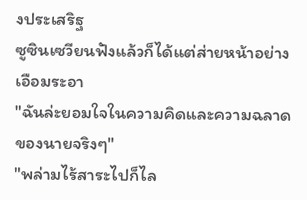งประเสริฐ
ซูซินเซวียนฟังแล้วก็ได้แต่ส่ายหน้าอย่างเอือมระอา
"ฉันล่ะยอมใจในความคิดและความฉลาดของนายจริงๆ"
"พล่ามไร้สาระไปก็ไล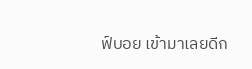ฟ์บอย เข้ามาเลยดีก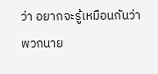ว่า อยากจะรู้เหมือนกันว่าพวกนาย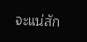จะแน่สัก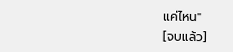แค่ไหน"
[จบแล้ว]